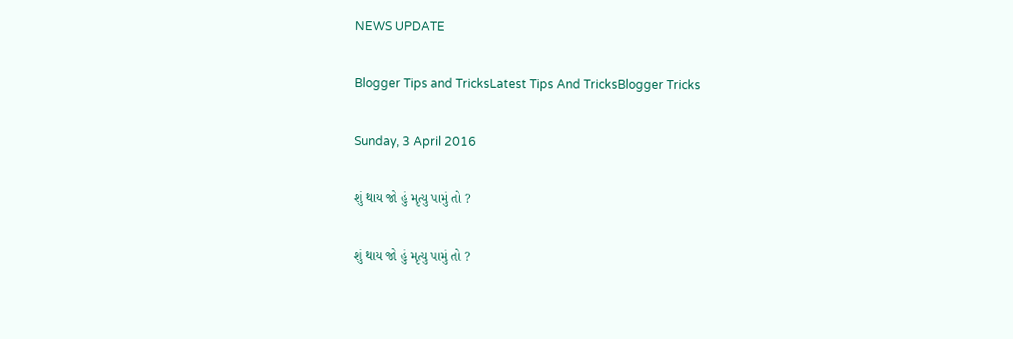NEWS UPDATE

Blogger Tips and TricksLatest Tips And TricksBlogger Tricks

Sunday, 3 April 2016

શું થાય જો હું મૃત્યુ પામું તો ?

શું થાય જો હું મૃત્યુ પામું તો ?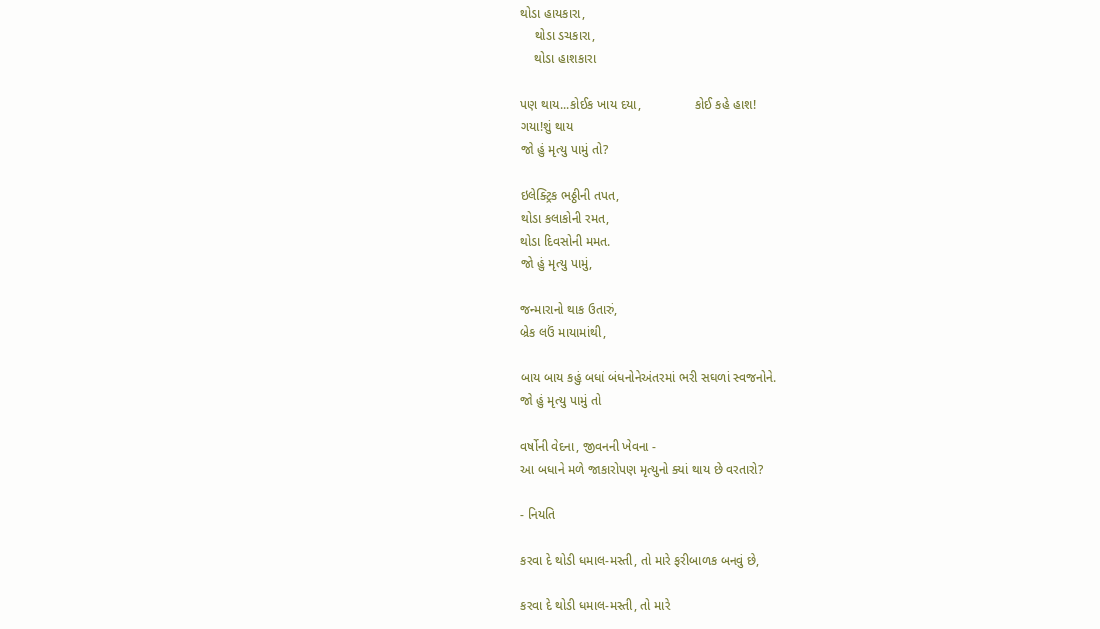થોડા હાયકારા,
    થોડા ડચકારા,
    થોડા હાશકારા

પણ થાય...કોઈક ખાય દયા,               કોઈ કહે હાશ!
ગયા!શું થાય
જો હું મૃત્યુ પામું તો?

ઇલેક્ટ્રિક ભઠ્ઠીની તપત,
થોડા કલાકોની રમત,
થોડા દિવસોની મમત.
જો હું મૃત્યુ પામું,

જન્મારાનો થાક ઉતારું,
બ્રેક લઉં માયામાંથી,

બાય બાય કહું બધાં બંધનોનેઅંતરમાં ભરી સઘળાં સ્વજનોને.
જો હું મૃત્યુ પામું તો

વર્ષોની વેદના, જીવનની ખેવના -
આ બધાને મળે જાકારોપણ મૃત્યુનો ક્યાં થાય છે વરતારો?

- નિયતિ

કરવા દે થોડી ધમાલ-મસ્તી, તો મારે ફરીબાળક બનવું છે,

કરવા દે થોડી ધમાલ-મસ્તી, તો મારે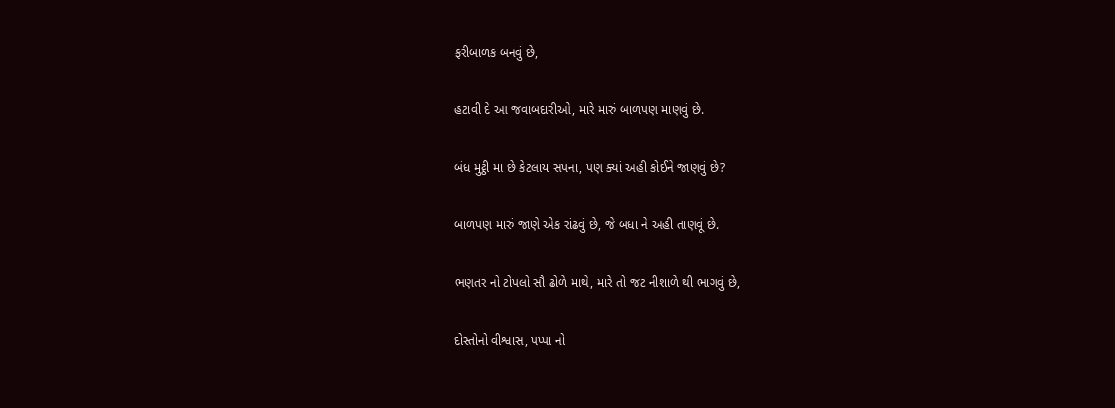ફરીબાળક બનવું છે,

હટાવી દે આ જવાબદારીઓ, મારે મારું બાળપણ માણવું છે.

બંધ મુટ્ઠી મા છે કેટલાય સપના, પણ ક્યાં અહી કોઈને જાણવું છે?

બાળપણ મારું જાણે એક રાંઢવું છે, જે બધા ને અહી તાણવૂં છે.

ભણતર નો ટોપલો સૌ ઢોળે માથે, મારે તો જટ નીશાળે થી ભાગવું છે,

દોસ્તોનો વીશ્વાસ, પપ્પા નો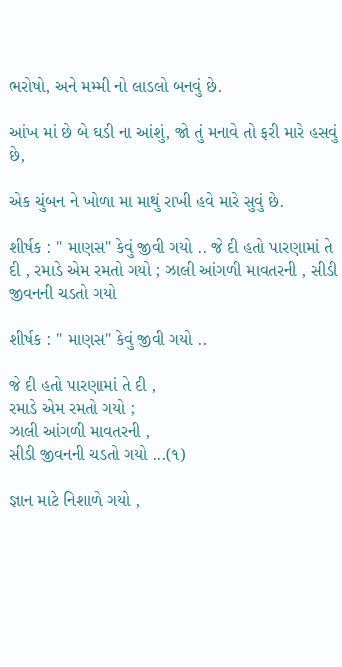ભરોષો, અને મમ્મી નો લાડલો બનવું છે.

આંખ માં છે બે ઘડી ના આંશું, જો તું મનાવે તો ફરી મારે હસવું છે,

એક ચુંબન ને ખોળા મા માથું રાખી હવે મારે સુવું છે.

શીર્ષક : " માણસ" કેવું જીવી ગયો .. જે દી હતો પારણામાં તે દી , રમાડે એમ રમતો ગયો ; ઝાલી આંગળી માવતરની , સીડી જીવનની ચડતો ગયો

શીર્ષક : " માણસ" કેવું જીવી ગયો ..

જે દી હતો પારણામાં તે દી ,
રમાડે એમ રમતો ગયો ;
ઝાલી આંગળી માવતરની ,
સીડી જીવનની ચડતો ગયો ...(૧)

જ્ઞાન માટે નિશાળે ગયો ,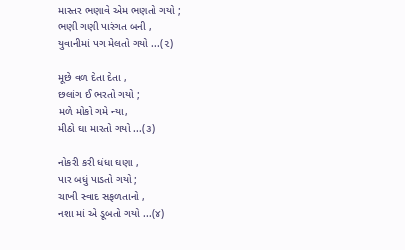માસ્તર ભણાવે એમ ભણતો ગયો ;
ભણી ગણી પારંગત બની ,
યુવાનીમાં પગ મેલતો ગયો ...(૨)

મૂછે વળ દેતા દેતા ,
છલાંગ ઈ ભરતો ગયો ;
મળે મોકો ગમે ન્યા,
મીઠો ઘા મારતો ગયો ...(૩)

નોકરી કરી ધંધા ઘણા ,
પાર બધું પાડતો ગયો ;
ચાખી સ્વાદ સફળતાનો ,
નશા માં એ ડૂબતો ગયો ...(૪)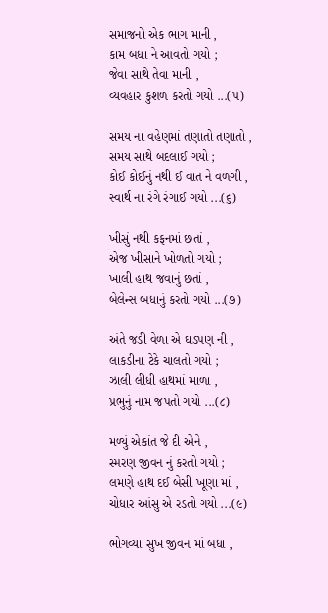સમાજનો એક ભાગ માની ,
કામ બધા ને આવતો ગયો ;
જેવા સાથે તેવા માની ,
વ્યવહાર કુશળ કરતો ગયો ...(૫)

સમય ના વહેણમાં તણાતો તણાતો ,
સમય સાથે બદલાઈ ગયો ;
કોઈ કોઈનું નથી ઈ વાત ને વળગી ,
સ્વાર્થ ના રંગે રંગાઈ ગયો ...(૬)

ખીસું નથી કફનમાં છતાં ,
એજ ખીસાને ખોળતો ગયો ;
ખાલી હાથ જવાનું છતાં ,
બેલેન્સ બધાનું કરતો ગયો ...(૭)

અંતે જડી વેળા એ ઘડપણ ની ,
લાકડીના ટેકે ચાલતો ગયો ;
ઝાલી લીધી હાથમાં માળા ,
પ્રભુનું નામ જપતો ગયો ...(૮)

મળ્યું એકાંત જે દી એને ,
સ્મરણ જીવન નું કરતો ગયો ;
લમણે હાથ દઈ બેસી ખૂણા માં ,
ચોધાર આંસુ એ રડતો ગયો ...(૯)

ભોગવ્યા સુખ જીવન માં બધા ,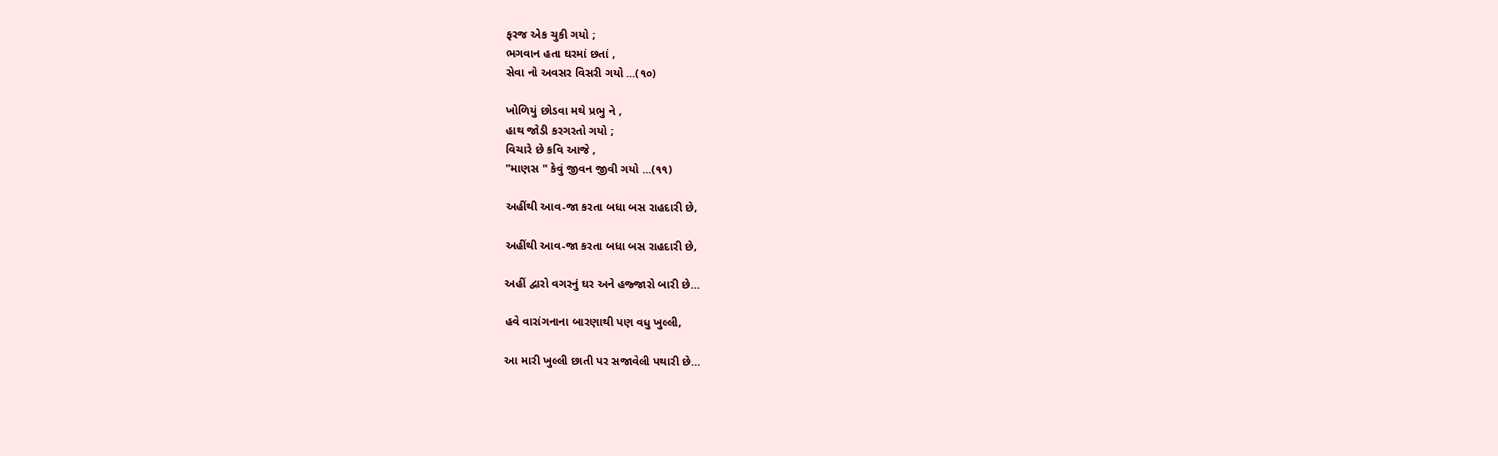ફરજ એક ચુકી ગયો ;
ભગવાન હતા ઘરમાં છતાં ,
સેવા નો અવસર વિસરી ગયો ...(૧૦)

ખોળિયું છોડવા મથે પ્રભુ ને ,
હાથ જોડી કરગરતો ગયો ;
વિચારે છે કવિ આજે ,
"માણસ " કેવું જીવન જીવી ગયો ...(૧૧)

અહીંથી આવ-જા કરતા બધા બસ રાહદારી છે,

અહીંથી આવ-જા કરતા બધા બસ રાહદારી છે,

અહીં દ્વારો વગરનું ઘર અને હજ્જારો બારી છે…

હવે વારાંગનાના બારણાથી પણ વધુ ખુલ્લી,

આ મારી ખુલ્લી છાતી પર સજાવેલી પથારી છે…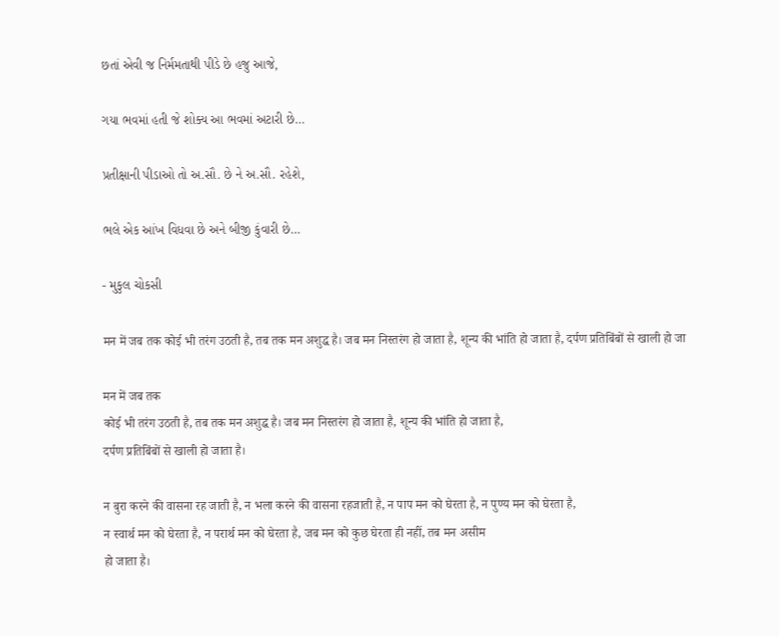છતાં એવી જ નિર્મમતાથી પીડે છે હજુ આજે,

ગયા ભવમાં હતી જે શોક્ય આ ભવમાં અટારી છે…

પ્રતીક્ષાની પીડાઓ તો અ.સૌ. છે ને અ.સૌ. રહેશે,

ભલે એક આંખ વિધવા છે અને બીજી કુંવારી છે…

- મુકુલ ચોકસી

मन में जब तक कोई भी तरंग उठती है, तब तक मन अशुद्ध है। जब मन निस्तरंग हो जाता है, शून्य की भांति हो जाता है, दर्पण प्रतिबिंबों से खाली हो जा

मन में जब तक
कोई भी तरंग उठती है, तब तक मन अशुद्ध है। जब मन निस्तरंग हो जाता है, शून्य की भांति हो जाता है,
दर्पण प्रतिबिंबों से खाली हो जाता है।

न बुरा करने की वासना रह जाती है, न भला करने की वासना रहजाती है, न पाप मन को घेरता है, न पुण्य मन को घेरता है,
न स्वार्थ मन को घेरता है, न परार्थ मन को घेरता है, जब मन को कुछ घेरता ही नहीं, तब मन असीम
हो जाता है।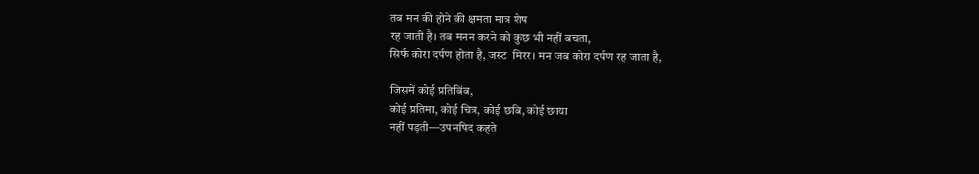तब मन की होने की क्षमता मात्र शेष
रह जाती है। तब मनन करने को कुछ भी नहीं बचता,
सिर्फ कोरा दर्पण होता है, जस्ट  मिरर। मन जब कोरा दर्पण रह जाता है,

जिसमें कोई प्रतिबिंब,
कोई प्रतिमा, कोई चित्र, कोई छबि, कोई छाया
नहीं पड़ती—उपनषिद कहते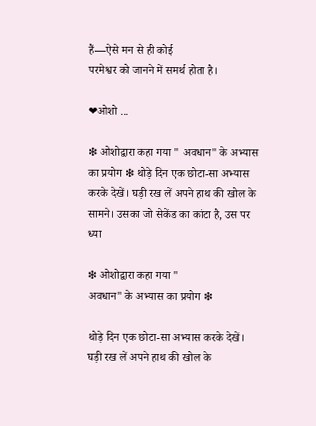हैं—ऐसे मन से ही कोई
परमेश्वर को जानने में समर्थ होता है।

❤ओशो ...

❇ ओशोद्वारा कहा गया " अवधान" के अभ्यास का प्रयोग ❇ थोड़े दिन एक छोटा-सा अभ्यास करके देखें। घड़ी रख लें अपने हाथ की खोल के सामने। उसका जो सेकेंड का कांटा है, उस पर ध्या

❇ ओशोद्वारा कहा गया "
अवधान" के अभ्यास का प्रयोग ❇

थोड़े दिन एक छोटा-सा अभ्यास करके देखें। घड़ी रख लें अपने हाथ की खोल के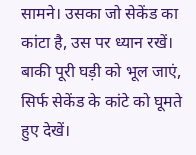सामने। उसका जो सेकेंड का कांटा है, उस पर ध्यान रखें। बाकी पूरी घड़ी को भूल जाएं, सिर्फ सेकेंड के कांटे को घूमते हुए देखें।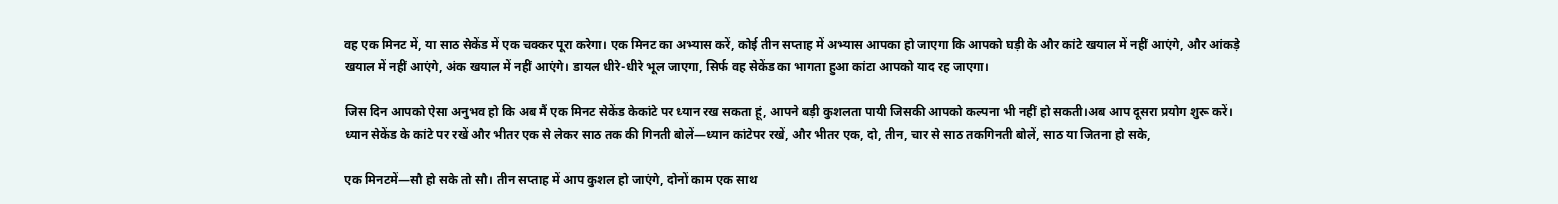वह एक मिनट में, या साठ सेकेंड में एक चक्कर पूरा करेगा। एक मिनट का अभ्यास करें, कोई तीन सप्ताह में अभ्यास आपका हो जाएगा कि आपको घड़ी के और कांटे खयाल में नहीं आएंगे, और आंकड़े खयाल में नहीं आएंगे, अंक खयाल में नहीं आएंगे। डायल धीरे-धीरे भूल जाएगा, सिर्फ वह सेकेंड का भागता हुआ कांटा आपको याद रह जाएगा।

जिस दिन आपको ऐसा अनुभव हो कि अब मैं एक मिनट सेकेंड केकांटे पर ध्यान रख सकता हूं, आपने बड़ी कुशलता पायी जिसकी आपको कल्पना भी नहीं हो सकती।अब आप दूसरा प्रयोग शुरू करें। ध्यान सेकेंड के कांटे पर रखें और भीतर एक से लेकर साठ तक की गिनती बोलें—ध्यान कांटेपर रखें, और भीतर एक, दो, तीन, चार से साठ तकगिनती बोलें, साठ या जितना हो सके,

एक मिनटमें—सौ हो सके तो सौ। तीन सप्ताह में आप कुशल हो जाएंगे, दोनों काम एक साथ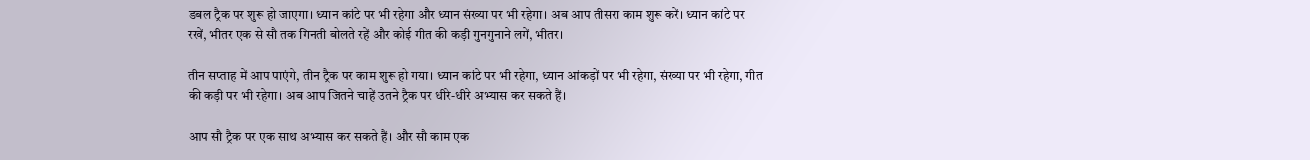डबल ट्रैक पर शुरू हो जाएगा। ध्यान कांटे पर भी रहेगा और ध्यान संख्या पर भी रहेगा। अब आप तीसरा काम शुरू करें। ध्यान कांटे पर रखें, भीतर एक से सौ तक गिनती बोलते रहें और कोई गीत की कड़ी गुनगुनाने लगें, भीतर।

तीन सप्ताह में आप पाएंगे, तीन ट्रैक पर काम शुरू हो गया। ध्यान कांटे पर भी रहेगा, ध्यान आंकड़ों पर भी रहेगा, संख्या पर भी रहेगा, गीत की कड़ी पर भी रहेगा। अब आप जितने चाहें उतने ट्रैक पर धीरे-धीरे अभ्यास कर सकते हैं।

आप सौ ट्रैक पर एक साथ अभ्यास कर सकते हैं। और सौ काम एक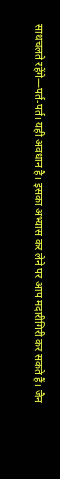साथचलते रहेंगे—पर्त-पर्त। यही अवधान है। इसका अभ्यास कर लेने पर आप मदारीगिरी कर सकते हैं। जैन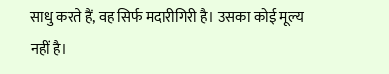साधु करते हैं, वह सिर्फ मदारीगिरी है। उसका कोई मूल्य नहीं है।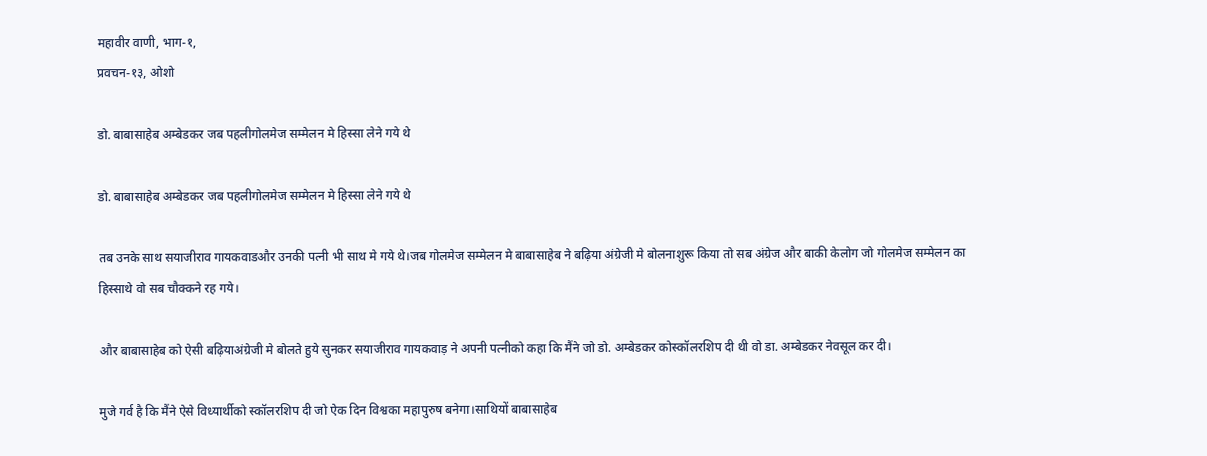महावीर वाणी, भाग-१,
प्रवचन-१३, ओशो

डो. बाबासाहेब अम्बेडकर जब पहलीगोलमेज सम्मेलन मे हिस्सा लेने गये थे

डो. बाबासाहेब अम्बेडकर जब पहलीगोलमेज सम्मेलन मे हिस्सा लेने गये थे

तब उनके साथ सयाजीराव गायकवाडऔर उनकी पत्नी भी साथ मे गये थे।जब गोलमेज सम्मेलन मे बाबासाहेब ने बढ़िया अंग्रेजी मे बोलनाशुरू किया तो सब अंग्रेज और बाकी केलोग जो गोलमेज सम्मेलन का हिस्साथे वो सब चौक्कने रह गये।

और बाबासाहेब को ऐसी बढ़ियाअंग्रेजी मे बोलते हुये सुनकर सयाजीराव गायकवाड़ ने अपनी पत्नीको कहा कि मैंने जो डो. अम्बेडकर कोस्कॉलरशिप दी थी वो डा. अम्बेडकर नेवसूल कर दी।

मुजे गर्व है कि मैंने ऐसे विध्यार्थीको स्कॉलरशिप दी जो ऐक दिन विश्वका महापुरुष बनेगा।साथियों बाबासाहेब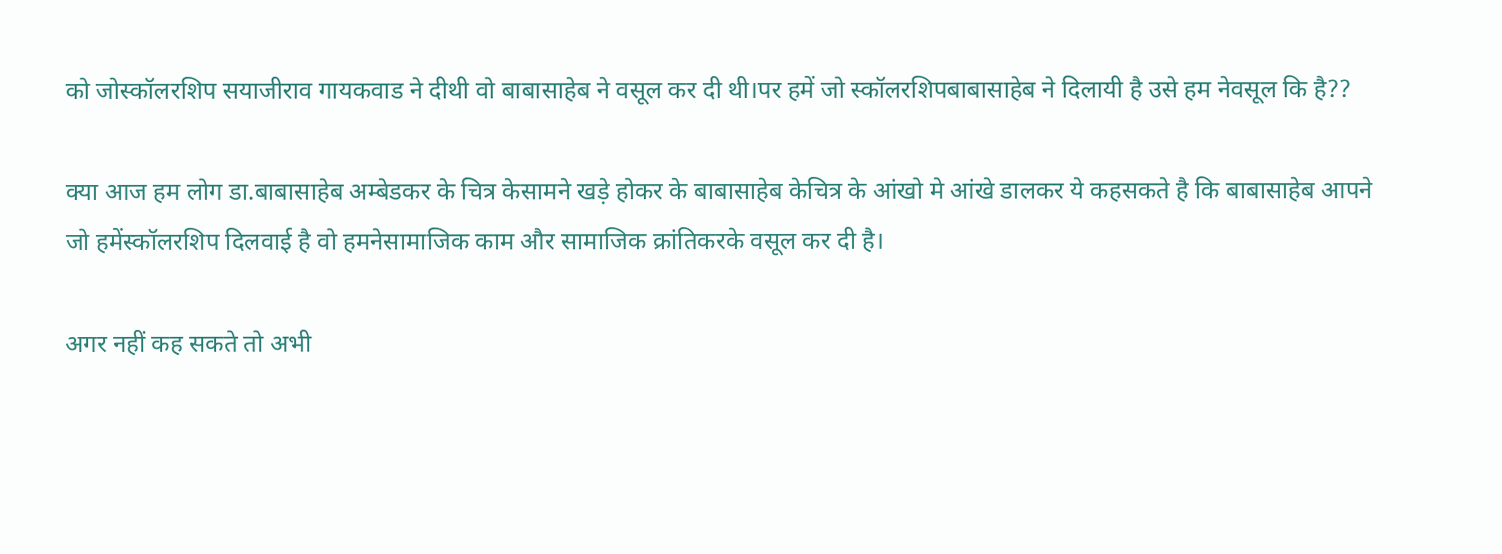को जोस्कॉलरशिप सयाजीराव गायकवाड ने दीथी वो बाबासाहेब ने वसूल कर दी थी।पर हमें जो स्कॉलरशिपबाबासाहेब ने दिलायी है उसे हम नेवसूल कि है??

क्या आज हम लोग डा.बाबासाहेब अम्बेडकर के चित्र केसामने खड़े होकर के बाबासाहेब केचित्र के आंखो मे आंखे डालकर ये कहसकते है कि बाबासाहेब आपने जो हमेंस्कॉलरशिप दिलवाई है वो हमनेसामाजिक काम और सामाजिक क्रांतिकरके वसूल कर दी है।

अगर नहीं कह सकते तो अभी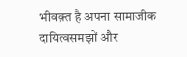भीवक़्त है अपना सामाजीक दायित्वसमझों और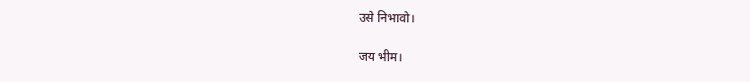उसे निभावो।

जय भीम।